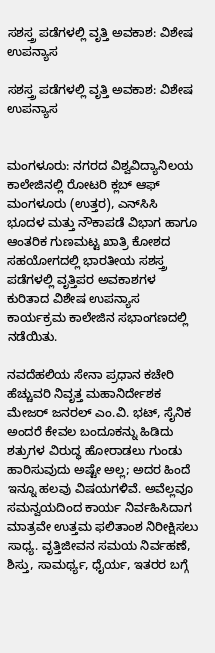ಸಶಸ್ತ್ರ ಪಡೆಗಳಲ್ಲಿ ವೃತ್ತಿ ಅವಕಾಶ: ವಿಶೇಷ ಉಪನ್ಯಾಸ

ಸಶಸ್ತ್ರ ಪಡೆಗಳಲ್ಲಿ ವೃತ್ತಿ ಅವಕಾಶ: ವಿಶೇಷ ಉಪನ್ಯಾಸ


ಮಂಗಳೂರು: ನಗರದ ವಿಶ್ವವಿದ್ಯಾನಿಲಯ ಕಾಲೇಜಿನಲ್ಲಿ ರೋಟರಿ ಕ್ಲಬ್ ಆಫ್ ಮಂಗಳೂರು (ಉತ್ತರ), ಎನ್‌ಸಿಸಿ ಭೂದಳ ಮತ್ತು ನೌಕಾಪಡೆ ವಿಭಾಗ ಹಾಗೂ ಆಂತರಿಕ ಗುಣಮಟ್ಟ ಖಾತ್ರಿ ಕೋಶದ ಸಹಯೋಗದಲ್ಲಿ ಭಾರತೀಯ ಸಶಸ್ತ್ರ ಪಡೆಗಳಲ್ಲಿ ವೃತ್ತಿಪರ ಅವಕಾಶಗಳ ಕುರಿತಾದ ವಿಶೇಷ ಉಪನ್ಯಾಸ ಕಾರ್ಯಕ್ರಮ ಕಾಲೇಜಿನ ಸಭಾಂಗಣದಲ್ಲಿ ನಡೆಯಿತು.

ನವದೆಹಲಿಯ ಸೇನಾ ಪ್ರಧಾನ ಕಚೇರಿ ಹೆಚ್ಚುವರಿ ನಿವೃತ್ತ ಮಹಾನಿರ್ದೇಶಕ ಮೇಜರ್ ಜನರಲ್ ಎಂ.ವಿ. ಭಟ್, ಸೈನಿಕ ಅಂದರೆ ಕೇವಲ ಬಂದೂಕನ್ನು ಹಿಡಿದು ಶತ್ರುಗಳ ವಿರುದ್ಧ ಹೋರಾಡಲು ಗುಂಡು ಹಾರಿಸುವುದು ಅಷ್ಟೇ ಅಲ್ಲ; ಅದರ ಹಿಂದೆ ಇನ್ನೂ ಹಲವು ವಿಷಯಗಳಿವೆ. ಅವೆಲ್ಲವೂ ಸಮನ್ವಯದಿಂದ ಕಾರ್ಯ ನಿರ್ವಹಿಸಿದಾಗ ಮಾತ್ರವೇ ಉತ್ತಮ ಫಲಿತಾಂಶ ನಿರೀಕ್ಷಿಸಲು ಸಾಧ್ಯ. ವೃತ್ತಿಜೀವನ ಸಮಯ ನಿರ್ವಹಣೆ, ಶಿಸ್ತು, ಸಾಮರ್ಥ್ಯ, ಧೈರ್ಯ, ಇತರರ ಬಗ್ಗೆ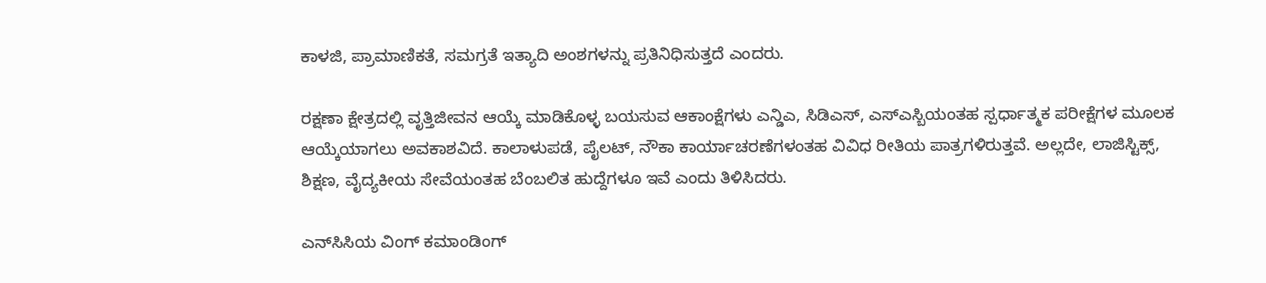ಕಾಳಜಿ, ಪ್ರಾಮಾಣಿಕತೆ, ಸಮಗ್ರತೆ ಇತ್ಯಾದಿ ಅಂಶಗಳನ್ನು ಪ್ರತಿನಿಧಿಸುತ್ತದೆ ಎಂದರು.

ರಕ್ಷಣಾ ಕ್ಷೇತ್ರದಲ್ಲಿ ವೃತ್ತಿಜೀವನ ಆಯ್ಕೆ ಮಾಡಿಕೊಳ್ಳ ಬಯಸುವ ಆಕಾಂಕ್ಷೆಗಳು ಎನ್ಡಿಎ, ಸಿಡಿಎಸ್, ಎಸ್‌ಎಸ್ಬಿಯಂತಹ ಸ್ಪರ್ಧಾತ್ಮಕ ಪರೀಕ್ಷೆಗಳ ಮೂಲಕ ಆಯ್ಕೆಯಾಗಲು ಅವಕಾಶವಿದೆ. ಕಾಲಾಳುಪಡೆ, ಪೈಲಟ್, ನೌಕಾ ಕಾರ್ಯಾಚರಣೆಗಳಂತಹ ವಿವಿಧ ರೀತಿಯ ಪಾತ್ರಗಳಿರುತ್ತವೆ. ಅಲ್ಲದೇ, ಲಾಜಿಸ್ಟಿಕ್ಸ್, ಶಿಕ್ಷಣ, ವೈದ್ಯಕೀಯ ಸೇವೆಯಂತಹ ಬೆಂಬಲಿತ ಹುದ್ದೆಗಳೂ ಇವೆ ಎಂದು ತಿಳಿಸಿದರು.

ಎನ್‌ಸಿಸಿಯ ವಿಂಗ್ ಕಮಾಂಡಿಂಗ್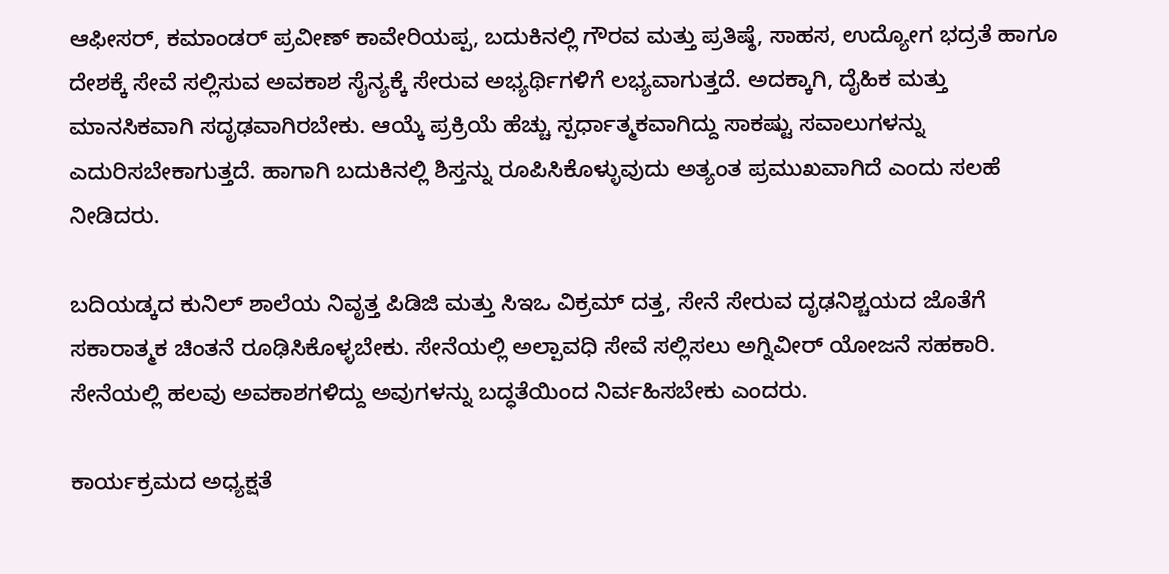ಆಫೀಸರ್, ಕಮಾಂಡರ್ ಪ್ರವೀಣ್ ಕಾವೇರಿಯಪ್ಪ, ಬದುಕಿನಲ್ಲಿ ಗೌರವ ಮತ್ತು ಪ್ರತಿಷ್ಠೆ, ಸಾಹಸ, ಉದ್ಯೋಗ ಭದ್ರತೆ ಹಾಗೂ ದೇಶಕ್ಕೆ ಸೇವೆ ಸಲ್ಲಿಸುವ ಅವಕಾಶ ಸೈನ್ಯಕ್ಕೆ ಸೇರುವ ಅಭ್ಯರ್ಥಿಗಳಿಗೆ ಲಭ್ಯವಾಗುತ್ತದೆ. ಅದಕ್ಕಾಗಿ, ದೈಹಿಕ ಮತ್ತು ಮಾನಸಿಕವಾಗಿ ಸದೃಢವಾಗಿರಬೇಕು. ಆಯ್ಕೆ ಪ್ರಕ್ರಿಯೆ ಹೆಚ್ಚು ಸ್ಪರ್ಧಾತ್ಮಕವಾಗಿದ್ದು ಸಾಕಷ್ಟು ಸವಾಲುಗಳನ್ನು ಎದುರಿಸಬೇಕಾಗುತ್ತದೆ. ಹಾಗಾಗಿ ಬದುಕಿನಲ್ಲಿ ಶಿಸ್ತನ್ನು ರೂಪಿಸಿಕೊಳ್ಳುವುದು ಅತ್ಯಂತ ಪ್ರಮುಖವಾಗಿದೆ ಎಂದು ಸಲಹೆ ನೀಡಿದರು.

ಬದಿಯಡ್ಕದ ಕುನಿಲ್ ಶಾಲೆಯ ನಿವೃತ್ತ ಪಿಡಿಜಿ ಮತ್ತು ಸಿಇಒ ವಿಕ್ರಮ್ ದತ್ತ, ಸೇನೆ ಸೇರುವ ದೃಢನಿಶ್ಚಯದ ಜೊತೆಗೆ ಸಕಾರಾತ್ಮಕ ಚಿಂತನೆ ರೂಢಿಸಿಕೊಳ್ಳಬೇಕು. ಸೇನೆಯಲ್ಲಿ ಅಲ್ಪಾವಧಿ ಸೇವೆ ಸಲ್ಲಿಸಲು ಅಗ್ನಿವೀರ್ ಯೋಜನೆ ಸಹಕಾರಿ. ಸೇನೆಯಲ್ಲಿ ಹಲವು ಅವಕಾಶಗಳಿದ್ದು ಅವುಗಳನ್ನು ಬದ್ಧತೆಯಿಂದ ನಿರ್ವಹಿಸಬೇಕು ಎಂದರು.

ಕಾರ್ಯಕ್ರಮದ ಅಧ್ಯಕ್ಷತೆ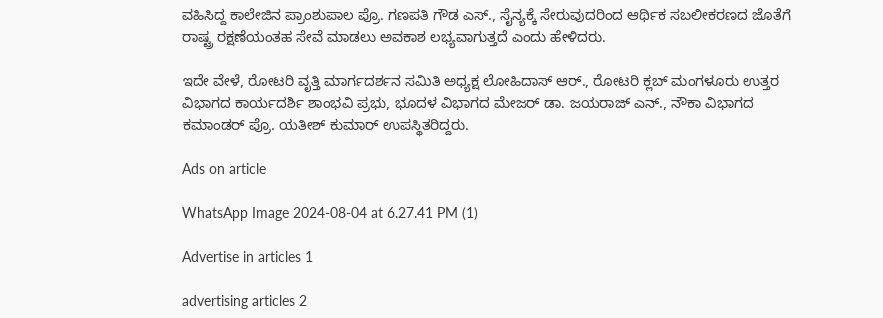ವಹಿಸಿದ್ದ ಕಾಲೇಜಿನ ಪ್ರಾಂಶುಪಾಲ ಪ್ರೊ. ಗಣಪತಿ ಗೌಡ ಎಸ್., ಸೈನ್ಯಕ್ಕೆ ಸೇರುವುದರಿಂದ ಆರ್ಥಿಕ ಸಬಲೀಕರಣದ ಜೊತೆಗೆ ರಾಷ್ಟ್ರ ರಕ್ಷಣೆಯಂತಹ ಸೇವೆ ಮಾಡಲು ಅವಕಾಶ ಲಭ್ಯವಾಗುತ್ತದೆ ಎಂದು ಹೇಳಿದರು.

ಇದೇ ವೇಳೆ, ರೋಟರಿ ವೃತ್ತಿ ಮಾರ್ಗದರ್ಶನ ಸಮಿತಿ ಅಧ್ಯಕ್ಷ ಲೋಹಿದಾಸ್ ಆರ್., ರೋಟರಿ ಕ್ಲಬ್ ಮಂಗಳೂರು ಉತ್ತರ ವಿಭಾಗದ ಕಾರ್ಯದರ್ಶಿ ಶಾಂಭವಿ ಪ್ರಭು, ಭೂದಳ ವಿಭಾಗದ ಮೇಜರ್ ಡಾ. ಜಯರಾಜ್ ಎನ್., ನೌಕಾ ವಿಭಾಗದ ಕಮಾಂಡರ್ ಪ್ರೊ. ಯತೀಶ್ ಕುಮಾರ್ ಉಪಸ್ಥಿತರಿದ್ದರು.

Ads on article

WhatsApp Image 2024-08-04 at 6.27.41 PM (1)

Advertise in articles 1

advertising articles 2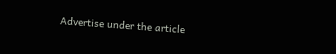Advertise under the article